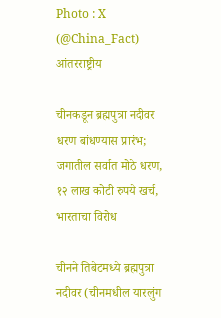Photo : X (@China_Fact)
आंतरराष्ट्रीय

चीनकडून ब्रह्मपुत्रा नदीवर धरण बांधण्यास प्रारंभ; जगातील सर्वात मोठे धरण, १२ लाख कोटी रुपये खर्च, भारताचा विरोध

चीनने तिबेटमध्ये ब्रह्मपुत्रा नदीवर (चीनमधील यारलुंग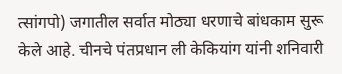त्सांगपो) जगातील सर्वात मोठ्या धरणाचे बांधकाम सुरू केले आहे. चीनचे पंतप्रधान ली केकियांग यांनी शनिवारी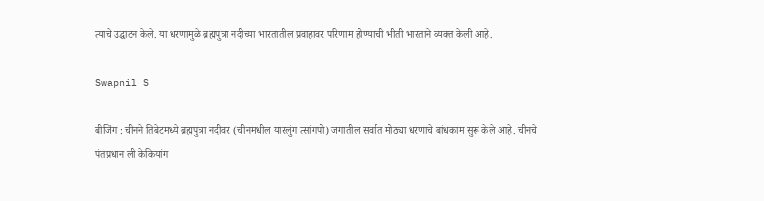त्याचे उद्घाटन केले. या धरणामुळे ब्रह्मपुत्रा नदीच्या भारतातील प्रवाहावर परिणाम होण्याची भीती भारताने व्यक्त केली आहे.

Swapnil S

बीजिंग : चीनने तिबेटमध्ये ब्रह्मपुत्रा नदीवर (चीनमधील यारलुंग त्सांगपो) जगातील सर्वात मोठ्या धरणाचे बांधकाम सुरू केले आहे. चीनचे पंतप्रधान ली केकियांग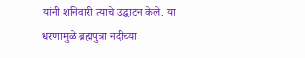यांनी शनिवारी त्याचे उद्घाटन केले. या धरणामुळे ब्रह्मपुत्रा नदीच्या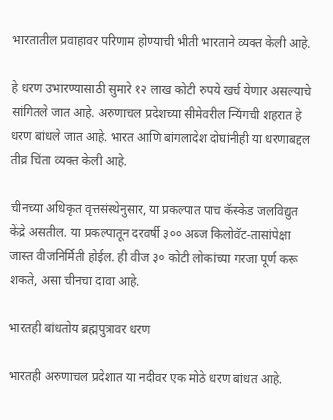भारतातील प्रवाहावर परिणाम होण्याची भीती भारताने व्यक्त केली आहे.

हे धरण उभारण्यासाठी सुमारे १२ लाख कोटी रुपये खर्च येणार असल्याचे सांगितले जात आहे. अरुणाचल प्रदेशच्या सीमेवरील न्यिंगची शहरात हे धरण बांधले जात आहे. भारत आणि बांगलादेश दोघांनीही या धरणाबद्दल तीव्र चिंता व्यक्त केली आहे.

चीनच्या अधिकृत वृत्तसंस्थेनुसार, या प्रकल्पात पाच कॅस्केड जलविद्युत केंद्रे असतील. या प्रकल्पातून दरवर्षी ३०० अब्ज किलोवॅट-तासांपेक्षा जास्त वीजनिर्मिती होईल. ही वीज ३० कोटी लोकांच्या गरजा पूर्ण करू शकते, असा चीनचा दावा आहे.

भारतही बांधतोय ब्रह्मपुत्रावर धरण

भारतही अरुणाचल प्रदेशात या नदीवर एक मोठे धरण बांधत आहे.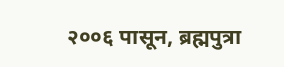२००६ पासून, ब्रह्मपुत्रा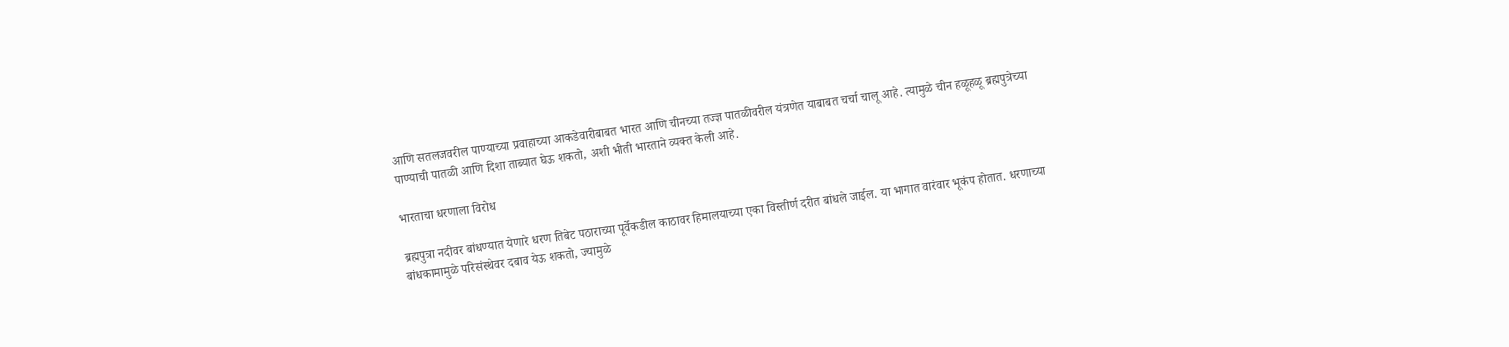आणि सतलजवरील पाण्याच्या प्रवाहाच्या आकडेवारीबाबत भारत आणि चीनच्या तज्ज्ञ पातळीवरील यंत्रणेत याबाबत चर्चा चालू आहे. त्यामुळे चीन हळूहळू ब्रह्मपुत्रेच्या पाण्याची पातळी आणि दिशा ताब्यात घेऊ शकतो, अशी भीती भारताने व्यक्त केली आहे.

भारताचा धरणाला विरोध

ब्रह्मपुत्रा नदीवर बांधण्यात येणारे धरण तिबेट पठाराच्या पूर्वेकडील काठावर हिमालयाच्या एका विस्तीर्ण दरीत बांधले जाईल. या भागात वारंवार भूकंप होतात. धरणाच्या बांधकामामुळे परिसंस्थेवर दबाव येऊ शकतो, ज्यामुळे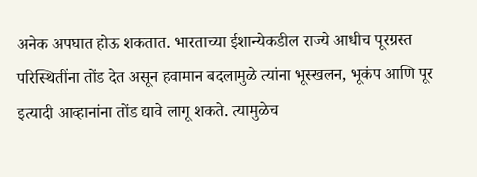अनेक अपघात होऊ शकतात. भारताच्या ईशान्येकडील राज्ये आधीच पूरग्रस्त परिस्थितींना तोंड देत असून हवामान बदलामुळे त्यांना भूस्खलन, भूकंप आणि पूर इत्यादी आव्हानांना तोंड द्यावे लागू शकते. त्यामुळेच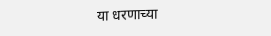या धरणाच्या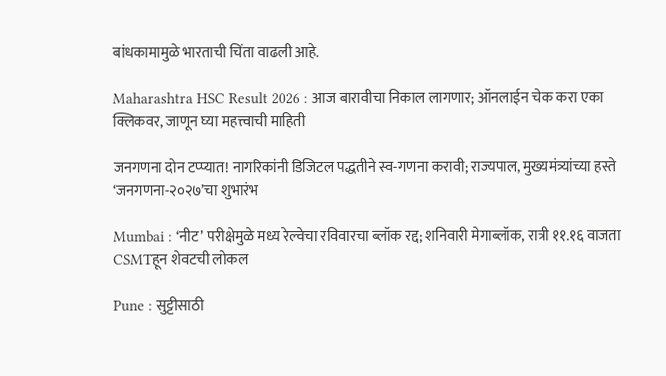बांधकामामुळे भारताची चिंता वाढली आहे.

Maharashtra HSC Result 2026 : आज बारावीचा निकाल लागणार; ऑनलाईन चेक करा एका क्लिकवर, जाणून घ्या महत्त्वाची माहिती

जनगणना दोन टप्प्यात! नागरिकांनी डिजिटल पद्धतीने स्व-गणना करावी; राज्यपाल, मुख्यमंत्र्यांच्या हस्ते ‘जनगणना-२०२७’चा शुभारंभ

Mumbai : ‘नीट’ परीक्षेमुळे मध्य रेल्वेचा रविवारचा ब्लॉक रद्द; शनिवारी मेगाब्लॉक, रात्री ११.१६ वाजता CSMTहून शेवटची लोकल

Pune : सुट्टीसाठी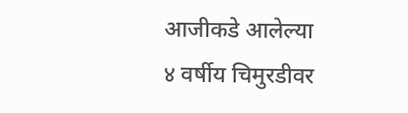आजीकडे आलेल्या ४ वर्षीय चिमुरडीवर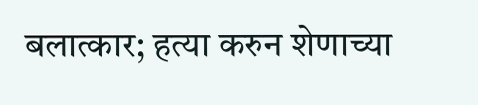बलात्कार; हत्या करुन शेणाच्या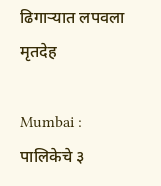ढिगाऱ्यात लपवला मृतदेह

Mumbai : पालिकेचे ३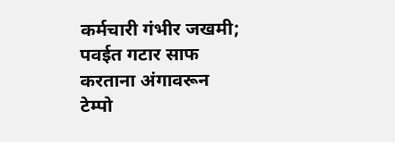कर्मचारी गंभीर जखमी; पवईत गटार साफ करताना अंगावरून टेम्पो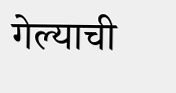गेल्याची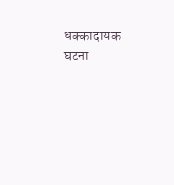धक्कादायक घटना